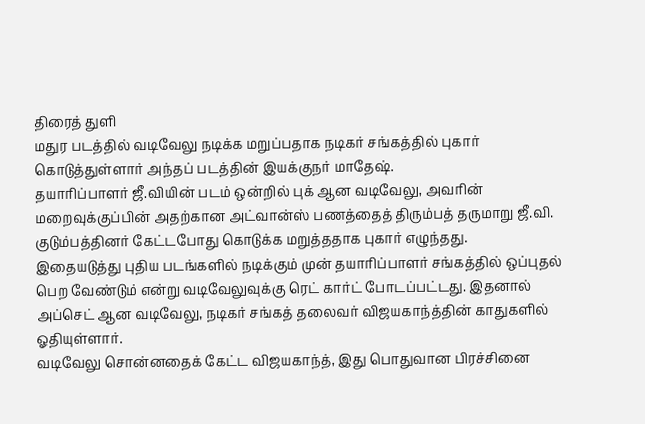திரைத் துளி
மதுர படத்தில் வடிவேலு நடிக்க மறுப்பதாக நடிகர் சங்கத்தில் புகார் கொடுத்துள்ளார் அந்தப் படத்தின் இயக்குநர் மாதேஷ்.
தயாரிப்பாளர் ஜீ.வியின் படம் ஒன்றில் புக் ஆன வடிவேலு, அவரின் மறைவுக்குப்பின் அதற்கான அட்வான்ஸ் பணத்தைத் திரும்பத் தருமாறு ஜீ.வி. குடும்பத்தினர் கேட்டபோது கொடுக்க மறுத்ததாக புகார் எழுந்தது.
இதையடுத்து புதிய படங்களில் நடிக்கும் முன் தயாரிப்பாளர் சங்கத்தில் ஒப்புதல் பெற வேண்டும் என்று வடிவேலுவுக்கு ரெட் கார்ட் போடப்பட்டது. இதனால் அப்செட் ஆன வடிவேலு, நடிகர் சங்கத் தலைவர் விஜயகாந்த்தின் காதுகளில் ஓதியுள்ளார்.
வடிவேலு சொன்னதைக் கேட்ட விஜயகாந்த், இது பொதுவான பிரச்சினை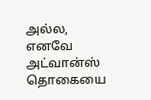அல்ல, எனவே அட்வான்ஸ் தொகையை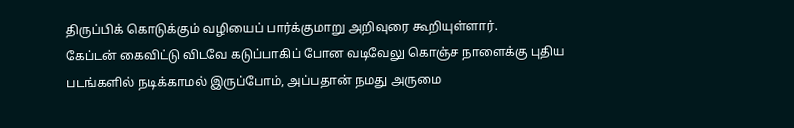திருப்பிக் கொடுக்கும் வழியைப் பார்க்குமாறு அறிவுரை கூறியுள்ளார்.
கேப்டன் கைவிட்டு விடவே கடுப்பாகிப் போன வடிவேலு கொஞ்ச நாளைக்கு புதிய படங்களில் நடிக்காமல் இருப்போம், அப்பதான் நமது அருமை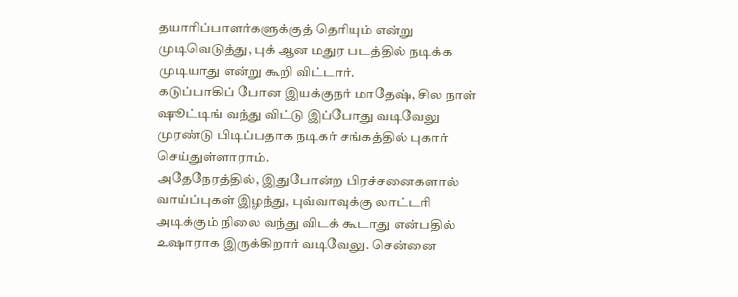தயாரிப்பாளர்களுக்குத் தெரியும் என்று முடிவெடுத்து, புக் ஆன மதுர படத்தில் நடிக்க முடியாது என்று கூறி விட்டார்.
கடுப்பாகிப் போன இயக்குநர் மாதேஷ், சில நாள் ஷூட்டிங் வந்து விட்டு இப்போது வடிவேலு முரண்டு பிடிப்பதாக நடிகர் சங்கத்தில் புகார் செய்துள்ளாராம்.
அதேநேரத்தில், இதுபோன்ற பிரச்சனைகளால் வாய்ப்புகள் இழந்து, புவ்வாவுக்கு லாட்டரி அடிக்கும் நிலை வந்து விடக் கூடாது என்பதில் உஷாராக இருக்கிறார் வடிவேலு. சென்னை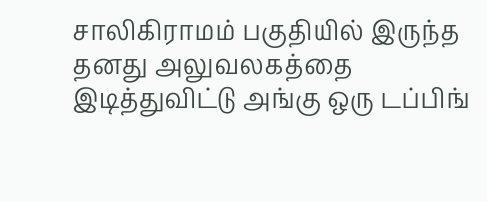சாலிகிராமம் பகுதியில் இருந்த தனது அலுவலகத்தை இடித்துவிட்டு அங்கு ஒரு டப்பிங்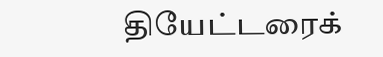தியேட்டரைக்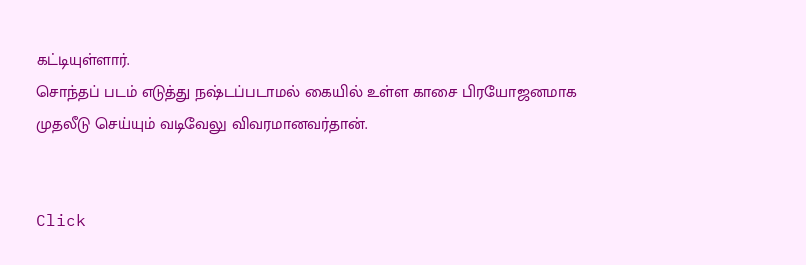கட்டியுள்ளார்.
சொந்தப் படம் எடுத்து நஷ்டப்படாமல் கையில் உள்ள காசை பிரயோஜனமாக முதலீடு செய்யும் வடிவேலு விவரமானவர்தான்.


Click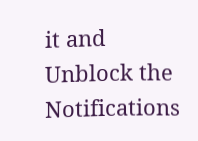it and Unblock the Notifications